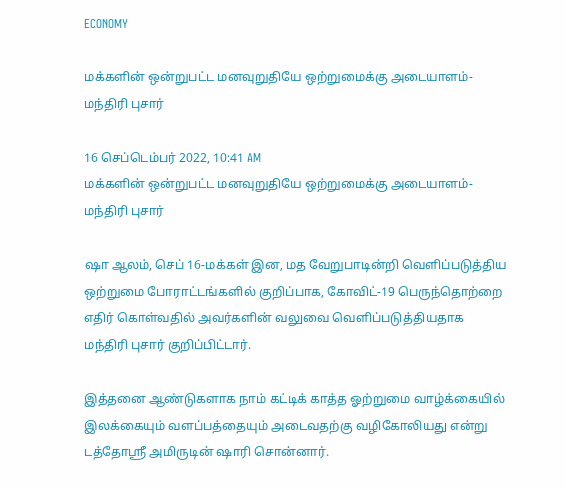ECONOMY

மக்களின் ஒன்றுபட்ட மனவுறுதியே ஒற்றுமைக்கு அடையாளம்- மந்திரி புசார்

16 செப்டெம்பர் 2022, 10:41 AM
மக்களின் ஒன்றுபட்ட மனவுறுதியே ஒற்றுமைக்கு அடையாளம்- மந்திரி புசார்

ஷா ஆலம், செப் 16-மக்கள் இன, மத வேறுபாடின்றி வெளிப்படுத்திய  ஒற்றுமை போராட்டங்களில் குறிப்பாக, கோவிட்-19 பெருந்தொற்றை எதிர் கொள்வதில் அவர்களின் வலுவை வெளிப்படுத்தியதாக மந்திரி புசார் குறிப்பிட்டார்.

இத்தனை ஆண்டுகளாக நாம் கட்டிக் காத்த ஓற்றுமை வாழ்க்கையில் இலக்கையும் வளப்பத்தையும் அடைவதற்கு வழிகோலியது என்று டத்தோஸ்ரீ அமிருடின் ஷாரி சொன்னார்.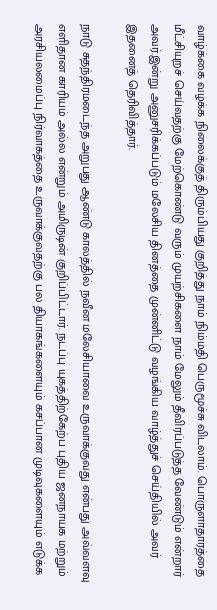வாழ்க்கை வழக்க நிலைக்குத் திரும்பியது குறித்து நாம் நிம்மதி பெருமூச்சு விடலாம். பொருளாதாரத்தை மீட்சியுறச் செய்வதற்கு மேற்கொண்டு வரும் முயற்சிகளை நாம் மேலும் தீவிரப்படுத்த வேண்டும் என்றார் அவர்.இன்று அனுசரிக்கப்படும் மலேசிய தினத்தை முன்னிட்டு வழங்கிய வாழ்த்துச் செய்தியில் அவர் இதனைத் தெரிவித்தார்.

நாடு சுதந்திரமடைந்த அறுபது ஆண்டு காலத்தில் நவீன மலேசியாவை உருவாக்குவது என்பது அவ்வளவு எளிதான காரியம் அல்ல என்றும் அமிருடின் குறிப்பிட்டார். நடப்பு யுகத்திற்கேற்ப புதிய ஜனநாயக மற்றும் அரசியலமைப்பு நிர்வாகத்தை உருவாக்குவதற்கு பல தியாகங்களையும் கசப்பான முடிவுகளையும் எடுக்க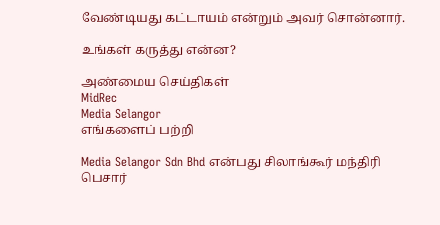வேண்டியது கட்டாயம் என்றும் அவர் சொன்னார்.

உங்கள் கருத்து என்ன?

அண்மைய செய்திகள்
MidRec
Media Selangor
எங்களைப் பற்றி

Media Selangor Sdn Bhd என்பது சிலாங்கூர் மந்திரி பெசார்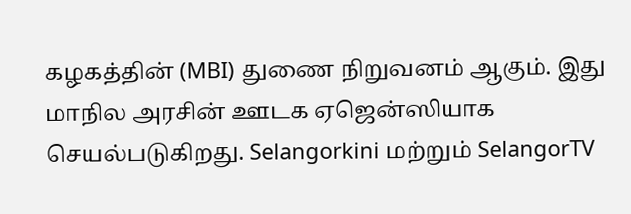கழகத்தின் (MBI) துணை நிறுவனம் ஆகும். இது மாநில அரசின் ஊடக ஏஜென்ஸியாக செயல்படுகிறது. Selangorkini மற்றும் SelangorTV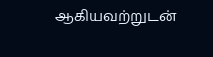ஆகியவற்றுடன்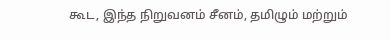கூட, இந்த நிறுவனம் சீனம், தமிழும் மற்றும்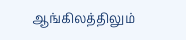ஆங்கிலத்திலும்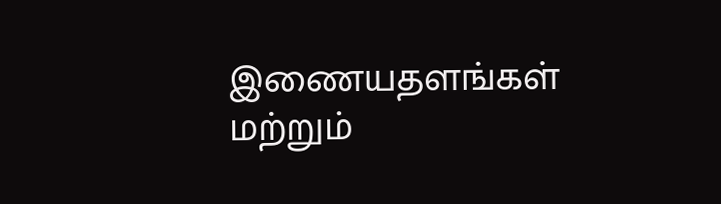இணையதளங்கள் மற்றும்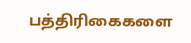பத்திரிகைகளை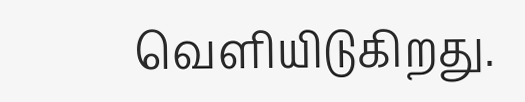வெளியிடுகிறது.